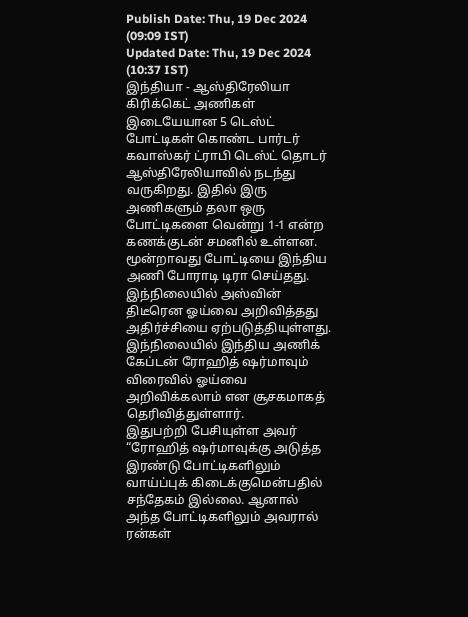Publish Date: Thu, 19 Dec 2024 (09:09 IST)
Updated Date: Thu, 19 Dec 2024 (10:37 IST)
இந்தியா - ஆஸ்திரேலியா கிரிக்கெட் அணிகள் இடையேயான 5 டெஸ்ட் போட்டிகள் கொண்ட பார்டர் கவாஸ்கர் ட்ராபி டெஸ்ட் தொடர் ஆஸ்திரேலியாவில் நடந்து வருகிறது. இதில் இரு அணிகளும் தலா ஒரு போட்டிகளை வென்று 1-1 என்ற கணக்குடன் சமனில் உள்ளன. மூன்றாவது போட்டியை இந்திய அணி போராடி டிரா செய்தது.
இந்நிலையில் அஸ்வின் திடீரென ஓய்வை அறிவித்தது அதிர்ச்சியை ஏற்படுத்தியுள்ளது. இந்நிலையில் இந்திய அணிக் கேப்டன் ரோஹித் ஷர்மாவும் விரைவில் ஓய்வை அறிவிக்கலாம் என சூசகமாகத் தெரிவித்துள்ளார்.
இதுபற்றி பேசியுள்ள அவர் “ரோஹித் ஷர்மாவுக்கு அடுத்த இரண்டு போட்டிகளிலும் வாய்ப்புக் கிடைக்குமென்பதில் சந்தேகம் இல்லை. ஆனால் அந்த போட்டிகளிலும் அவரால் ரன்கள்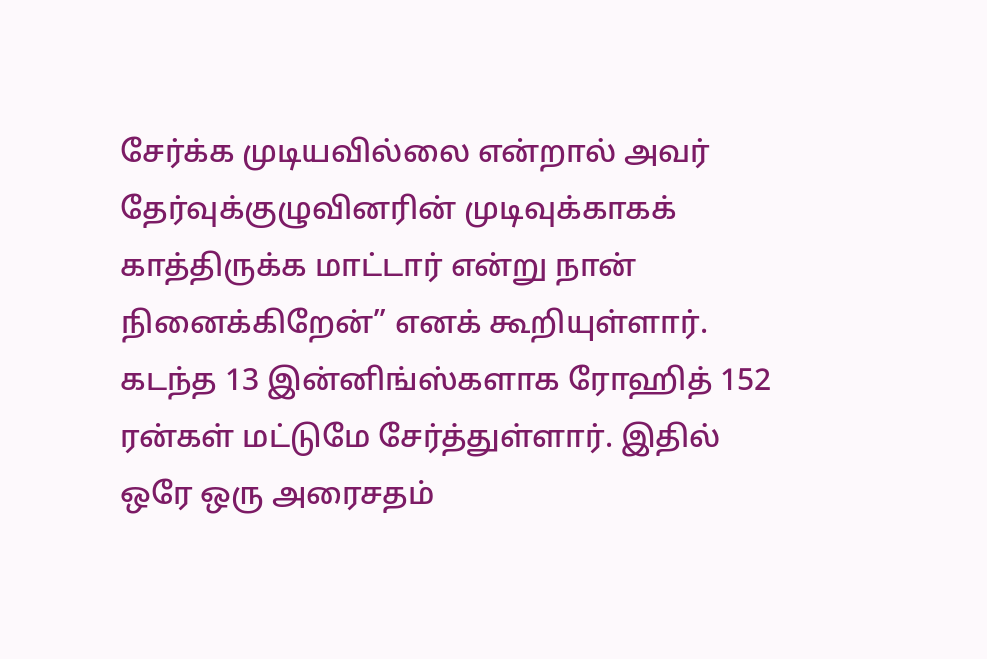சேர்க்க முடியவில்லை என்றால் அவர் தேர்வுக்குழுவினரின் முடிவுக்காகக் காத்திருக்க மாட்டார் என்று நான் நினைக்கிறேன்” எனக் கூறியுள்ளார்.
கடந்த 13 இன்னிங்ஸ்களாக ரோஹித் 152 ரன்கள் மட்டுமே சேர்த்துள்ளார். இதில் ஒரே ஒரு அரைசதம்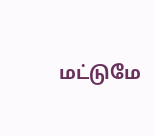மட்டுமே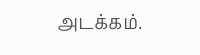அடக்கம்.